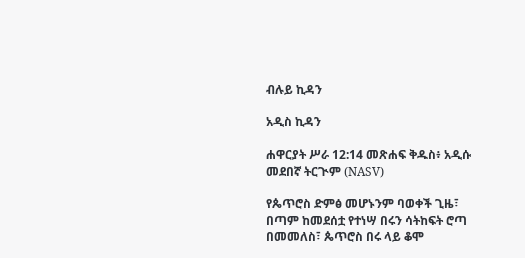ብሉይ ኪዳን

አዲስ ኪዳን

ሐዋርያት ሥራ 12:14 መጽሐፍ ቅዱስ፥ አዲሱ መደበኛ ትርጒም (NASV)

የጴጥሮስ ድምፅ መሆኑንም ባወቀች ጊዜ፣ በጣም ከመደሰቷ የተነሣ በሩን ሳትከፍት ሮጣ በመመለስ፣ ጴጥሮስ በሩ ላይ ቆሞ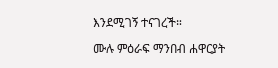እንደሚገኝ ተናገረች።

ሙሉ ምዕራፍ ማንበብ ሐዋርያት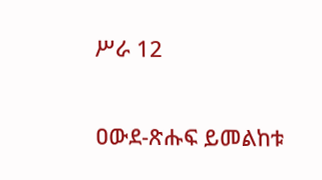ሥራ 12

ዐውደ-ጽሑፍ ይመልከቱ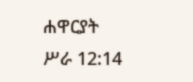ሐዋርያት ሥራ 12:14